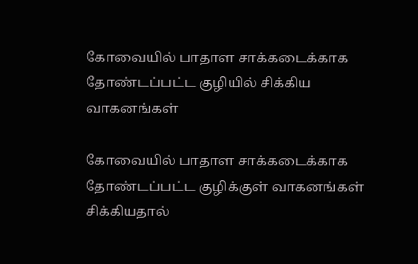கோவையில் பாதாள சாக்கடைக்காக தோண்டப்பட்ட குழியில் சிக்கிய வாகனங்கள்

கோவையில் பாதாள சாக்கடைக்காக தோண்டப்பட்ட குழிக்குள் வாகனங்கள் சிக்கியதால்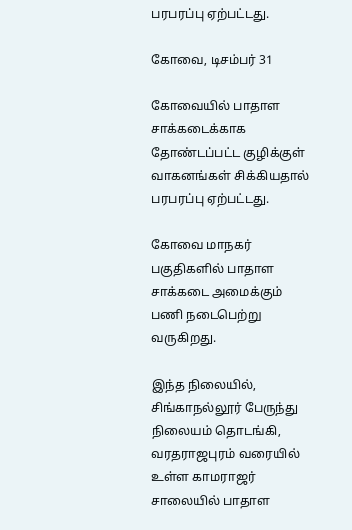பரபரப்பு ஏற்பட்டது.

கோவை, டிசம்பர் 31

கோவையில் பாதாள சாக்கடைக்காக தோண்டப்பட்ட குழிக்குள் வாகனங்கள் சிக்கியதால் பரபரப்பு ஏற்பட்டது.

கோவை மாநகர் பகுதிகளில் பாதாள சாக்கடை அமைக்கும் பணி நடைபெற்று வருகிறது.

இந்த நிலையில், சிங்காநல்லூர் பேருந்து நிலையம் தொடங்கி, வரதராஜபுரம் வரையில் உள்ள காமராஜர் சாலையில் பாதாள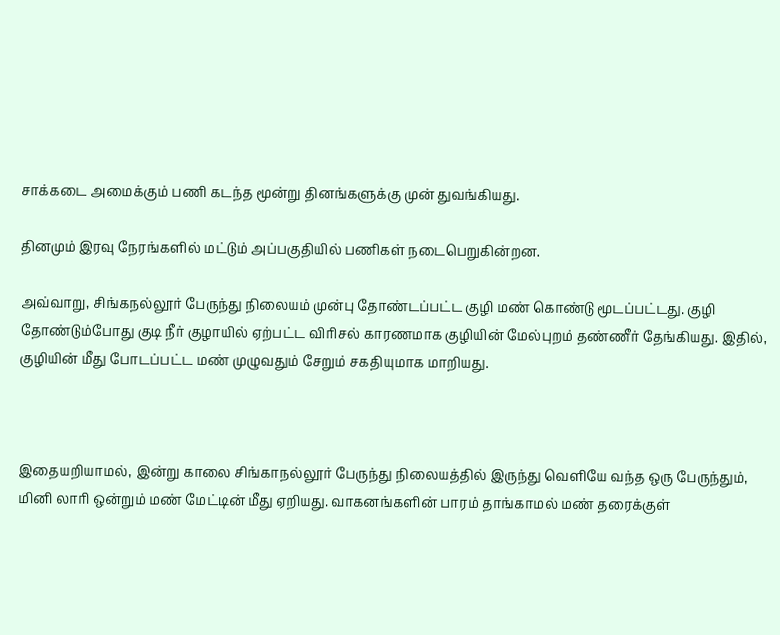சாக்கடை அமைக்கும் பணி கடந்த மூன்று தினங்களுக்கு முன் துவங்கியது.

தினமும் இரவு நேரங்களில் மட்டும் அப்பகுதியில் பணிகள் நடைபெறுகின்றன.

அவ்வாறு, சிங்கநல்லூர் பேருந்து நிலையம் முன்பு தோண்டப்பட்ட குழி மண் கொண்டு மூடப்பட்டது. குழி தோண்டும்போது குடி நீர் குழாயில் ஏற்பட்ட விரிசல் காரணமாக குழியின் மேல்புறம் தண்ணீர் தேங்கியது. இதில், குழியின் மீது போடப்பட்ட மண் முழுவதும் சேறும் சகதியுமாக மாறியது.



இதையறியாமல், இன்று காலை சிங்காநல்லூர் பேருந்து நிலையத்தில் இருந்து வெளியே வந்த ஒரு பேருந்தும், மினி லாரி ஒன்றும் மண் மேட்டின் மீது ஏறியது. வாகனங்களின் பாரம் தாங்காமல் மண் தரைக்குள்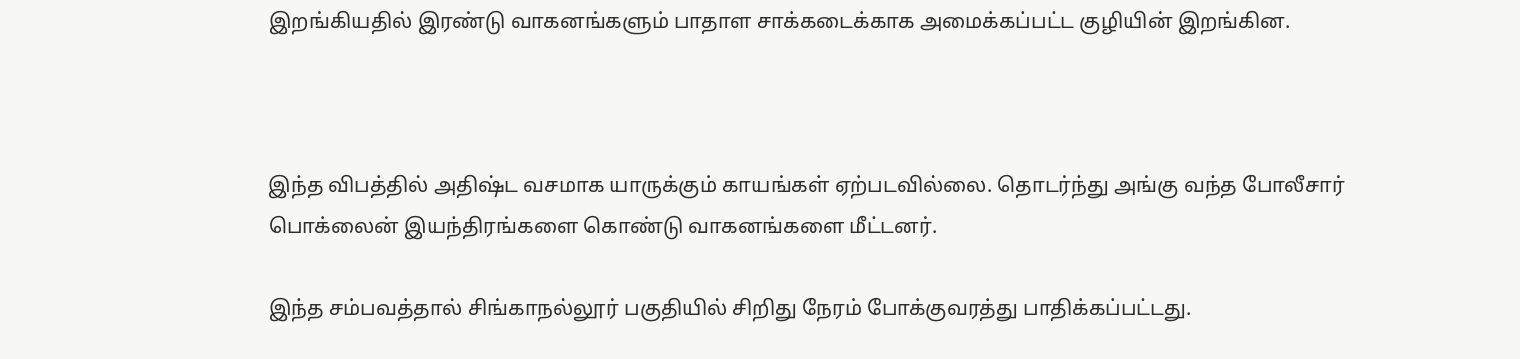இறங்கியதில் இரண்டு வாகனங்களும் பாதாள சாக்கடைக்காக அமைக்கப்பட்ட குழியின் இறங்கின.



இந்த விபத்தில் அதிஷ்ட வசமாக யாருக்கும் காயங்கள் ஏற்படவில்லை. தொடர்ந்து அங்கு வந்த போலீசார் பொக்லைன் இயந்திரங்களை கொண்டு வாகனங்களை மீட்டனர்.

இந்த சம்பவத்தால் சிங்காநல்லூர் பகுதியில் சிறிது நேரம் போக்குவரத்து பாதிக்கப்பட்டது.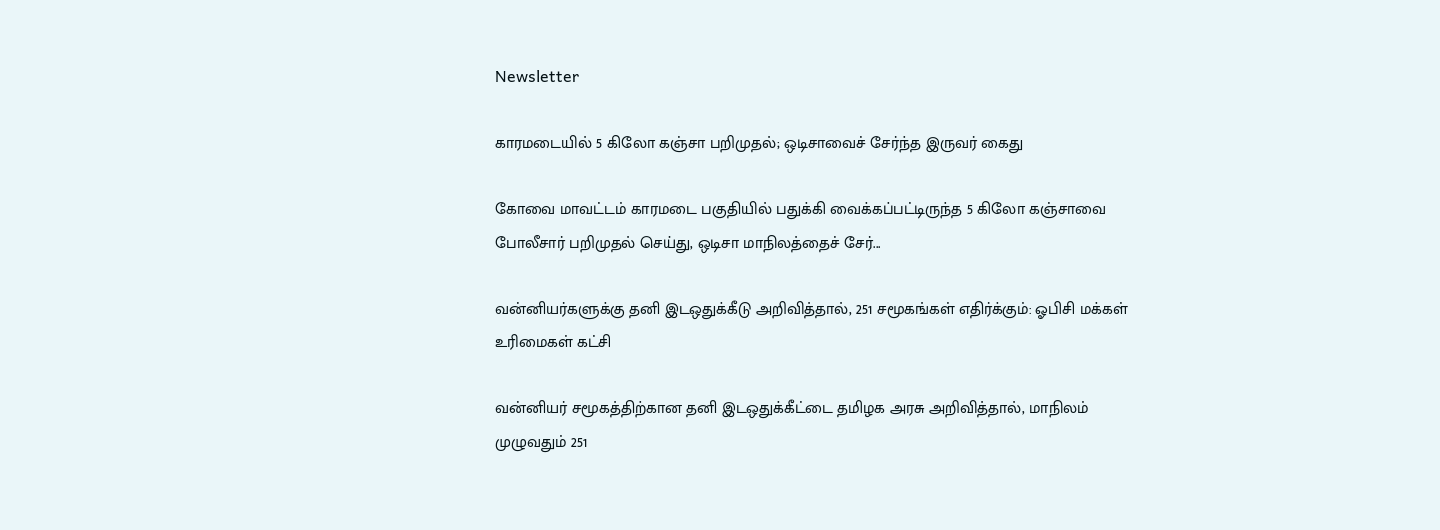Newsletter

காரமடையில் 5 கிலோ கஞ்சா பறிமுதல்; ஒடிசாவைச் சேர்ந்த இருவர் கைது

கோவை மாவட்டம் காரமடை பகுதியில் பதுக்கி வைக்கப்பட்டிருந்த 5 கிலோ கஞ்சாவை போலீசார் பறிமுதல் செய்து, ஒடிசா மாநிலத்தைச் சேர்...

வன்னியர்களுக்கு தனி இடஒதுக்கீடு அறிவித்தால், 251 சமூகங்கள் எதிர்க்கும்: ஓபிசி மக்கள் உரிமைகள் கட்சி

வன்னியர் சமூகத்திற்கான தனி இடஒதுக்கீட்டை தமிழக அரசு அறிவித்தால், மாநிலம் முழுவதும் 251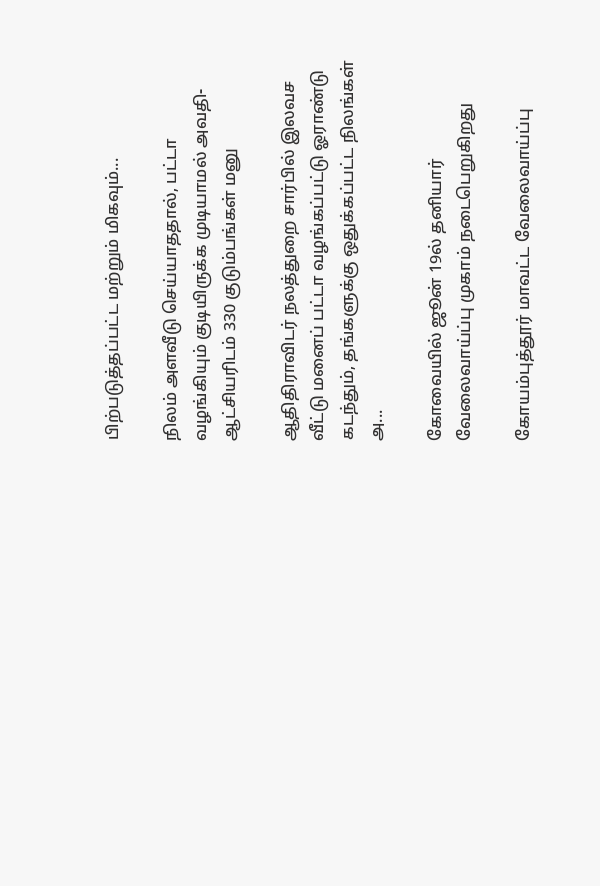பிற்படுத்தப்பட்ட மற்றும் மிகவும்...

நிலம் அளவீடு செய்யாததால், பட்டா வழங்கியும் குடியிருக்க முடியாமல் அவதி- ஆட்சியரிடம் 330 குடும்பங்கள் மனு

ஆதிதிராவிடர் நலத்துறை சார்பில் இலவச வீட்டு மனைப் பட்டா வழங்கப்பட்டு ஓராண்டு கடந்தும், தங்களுக்கு ஒதுக்கப்பட்ட நிலங்கள் அ...

கோவையில் ஜூன் 19ல் தனியார் வேலைவாய்ப்பு முகாம் நடைபெறுகிறது

கோயம்புத்தூர் மாவட்ட வேலைவாய்ப்பு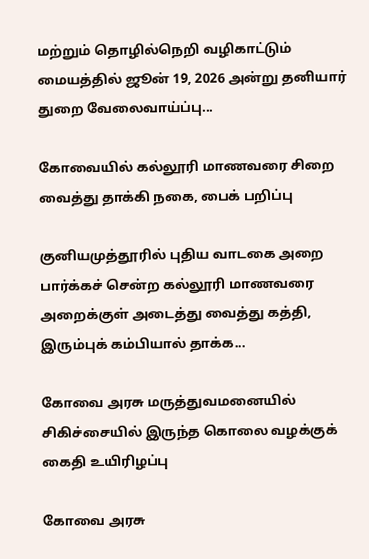மற்றும் தொழில்நெறி வழிகாட்டும் மையத்தில் ஜூன் 19, 2026 அன்று தனியார் துறை வேலைவாய்ப்பு...

கோவையில் கல்லூரி மாணவரை சிறை வைத்து தாக்கி நகை, பைக் பறிப்பு

குனியமுத்தூரில் புதிய வாடகை அறை பார்க்கச் சென்ற கல்லூரி மாணவரை அறைக்குள் அடைத்து வைத்து கத்தி, இரும்புக் கம்பியால் தாக்க...

கோவை அரசு மருத்துவமனையில் சிகிச்சையில் இருந்த கொலை வழக்குக் கைதி உயிரிழப்பு

கோவை அரசு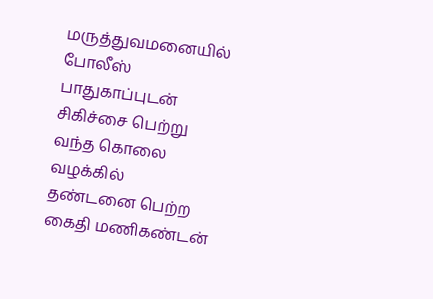மருத்துவமனையில் போலீஸ் பாதுகாப்புடன் சிகிச்சை பெற்று வந்த கொலை வழக்கில் தண்டனை பெற்ற கைதி மணிகண்டன்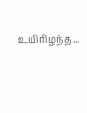உயிரிழந்த...